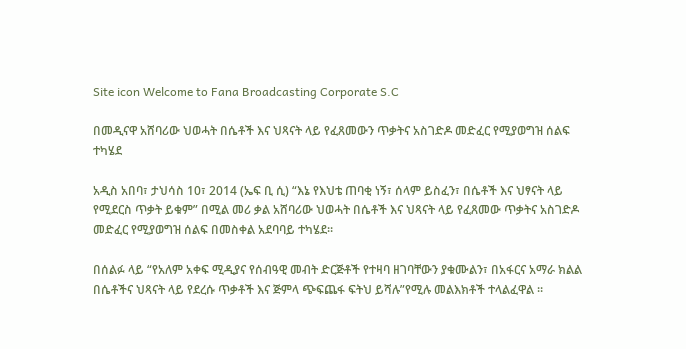Site icon Welcome to Fana Broadcasting Corporate S.C

በመዲናዋ አሸባሪው ህወሓት በሴቶች እና ህጻናት ላይ የፈጸመውን ጥቃትና አስገድዶ መድፈር የሚያወግዝ ሰልፍ ተካሄደ

አዲስ አበባ፣ ታህሳስ 10፣ 2014 (ኤፍ ቢ ሲ) “እኔ የእህቴ ጠባቂ ነኝ፣ ሰላም ይስፈን፣ በሴቶች እና ህፃናት ላይ የሚደርስ ጥቃት ይቁም” በሚል መሪ ቃል አሸባሪው ህወሓት በሴቶች እና ህጻናት ላይ የፈጸመው ጥቃትና አስገድዶ መድፈር የሚያወግዝ ሰልፍ በመስቀል አደባባይ ተካሄደ።

በሰልፉ ላይ “የአለም አቀፍ ሚዲያና የሰብዓዊ መብት ድርጅቶች የተዛባ ዘገባቸውን ያቁሙልን፣ በአፋርና አማራ ክልል በሴቶችና ህጻናት ላይ የደረሱ ጥቃቶች እና ጅምላ ጭፍጨፋ ፍትህ ይሻሉ”የሚሉ መልእክቶች ተላልፈዋል ።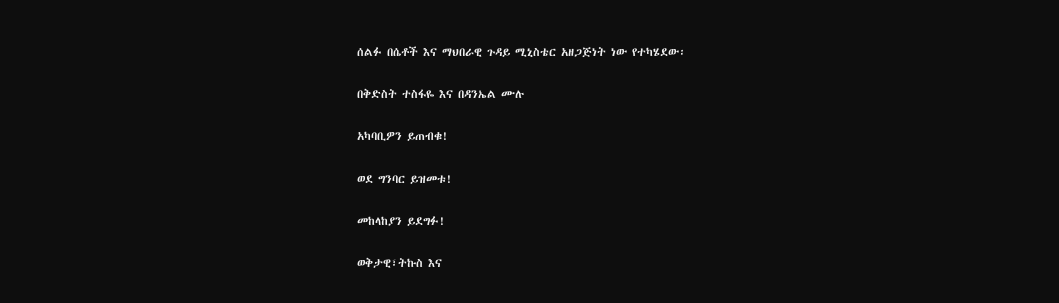ሰልፉ በሴቶች እና ማህበራዊ ጉዳይ ሚኒስቴር አዘጋጅነት ነው የተካሄደው፡

በቅድስት ተስፋዬ እና በዳንኤል ሙሉ

አካባቢዎን ይጠብቁ!

ወደ ግንባር ይዝመቱ!

መከላከያን ይደግፉ!

ወቅታዊ፣ትኩስ እና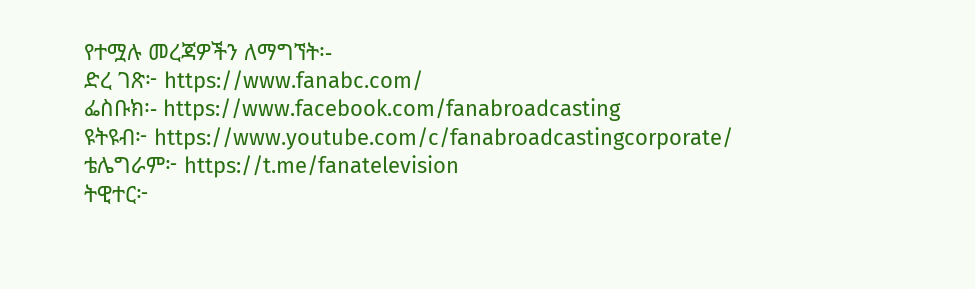የተሟሉ መረጃዎችን ለማግኘት፡-
ድረ ገጽ፦ https://www.fanabc.com/
ፌስቡክ፡- https://www.facebook.com/fanabroadcasting
ዩትዩብ፦ https://www.youtube.com/c/fanabroadcastingcorporate/
ቴሌግራም፦ https://t.me/fanatelevision
ትዊተር፦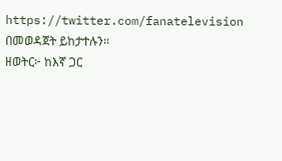https://twitter.com/fanatelevision በመወዳጀት ይከታተሉን፡፡
ዘወትር፦ ከእኛ ጋር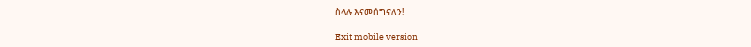ስላሉ እናመሰግናለን!

Exit mobile version